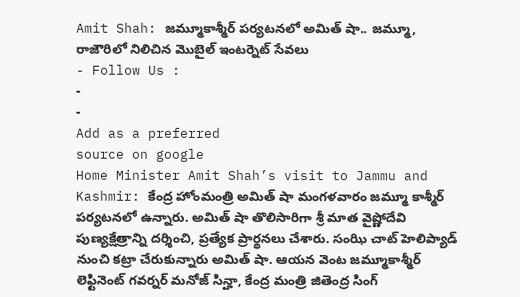Amit Shah: జమ్మూకాశ్మీర్ పర్యటనలో అమిత్ షా.. జమ్మూ, రాజౌరిలో నిలిచిన మొబైల్ ఇంటర్నెట్ సేవలు
- Follow Us :
-
-
Add as a preferred
source on google
Home Minister Amit Shah’s visit to Jammu and Kashmir: కేంద్ర హోంమంత్రి అమిత్ షా మంగళవారం జమ్మూ కాశ్మీర్ పర్యటనలో ఉన్నారు. అమిత్ షా తొలిసారిగా శ్రీ మాత వైష్ణోదేవి పుణ్యక్షేత్రాన్ని దర్శించి, ప్రత్యేక ప్రార్థనలు చేశారు. సంఝి చాట్ హెలిప్యాడ్ నుంచి కట్రా చేరుకున్నారు అమిత్ షా. ఆయన వెంట జమ్మూకాశ్మీర్ లెఫ్టినెంట్ గవర్నర్ మనోజ్ సిన్హా, కేంద్ర మంత్రి జితెంద్ర సింగ్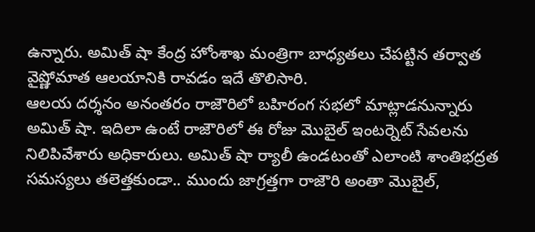ఉన్నారు. అమిత్ షా కేంద్ర హోంశాఖ మంత్రిగా బాధ్యతలు చేపట్టిన తర్వాత వైష్ణోమాత ఆలయానికి రావడం ఇదే తొలిసారి.
ఆలయ దర్శనం అనంతరం రాజౌరిలో బహిరంగ సభలో మాట్లాడనున్నారు అమిత్ షా. ఇదిలా ఉంటే రాజౌరిలో ఈ రోజు మొబైల్ ఇంటర్నెట్ సేవలను నిలిపివేశారు అధికారులు. అమిత్ షా ర్యాలీ ఉండటంతో ఎలాంటి శాంతిభద్రత సమస్యలు తలెత్తకుండా.. ముందు జాగ్రత్తగా రాజౌరి అంతా మొబైల్,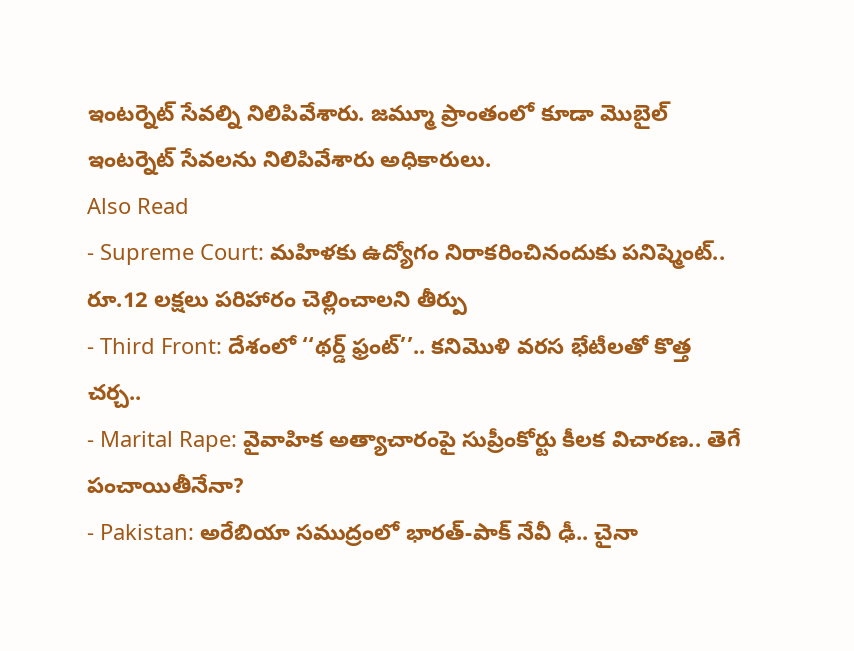ఇంటర్నెట్ సేవల్ని నిలిపివేశారు. జమ్మూ ప్రాంతంలో కూడా మొబైల్ ఇంటర్నెట్ సేవలను నిలిపివేశారు అధికారులు.
Also Read
- Supreme Court: మహిళకు ఉద్యోగం నిరాకరించినందుకు పనిష్మెంట్.. రూ.12 లక్షలు పరిహారం చెల్లించాలని తీర్పు
- Third Front: దేశంలో ‘‘థర్డ్ ఫ్రంట్’’.. కనిమొళి వరస భేటీలతో కొత్త చర్చ..
- Marital Rape: వైవాహిక అత్యాచారంపై సుప్రీంకోర్టు కీలక విచారణ.. తెగే పంచాయితీనేనా?
- Pakistan: అరేబియా సముద్రంలో భారత్-పాక్ నేవీ ఢీ.. చైనా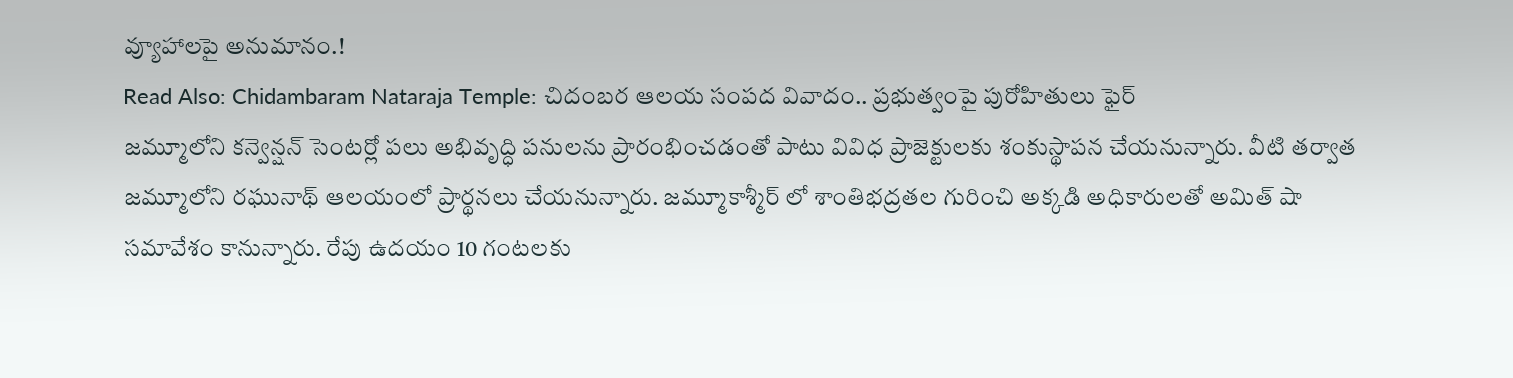వ్యూహాలపై అనుమానం.!
Read Also: Chidambaram Nataraja Temple: చిదంబర ఆలయ సంపద వివాదం.. ప్రభుత్వంపై పురోహితులు ఫైర్
జమ్మూలోని కన్వెన్షన్ సెంటర్లో పలు అభివృద్ధి పనులను ప్రారంభించడంతో పాటు వివిధ ప్రాజెక్టులకు శంకుస్థాపన చేయనున్నారు. వీటి తర్వాత జమ్మూలోని రఘునాథ్ ఆలయంలో ప్రార్థనలు చేయనున్నారు. జమ్మూకాశ్మీర్ లో శాంతిభద్రతల గురించి అక్కడి అధికారులతో అమిత్ షా సమావేశం కానున్నారు. రేపు ఉదయం 10 గంటలకు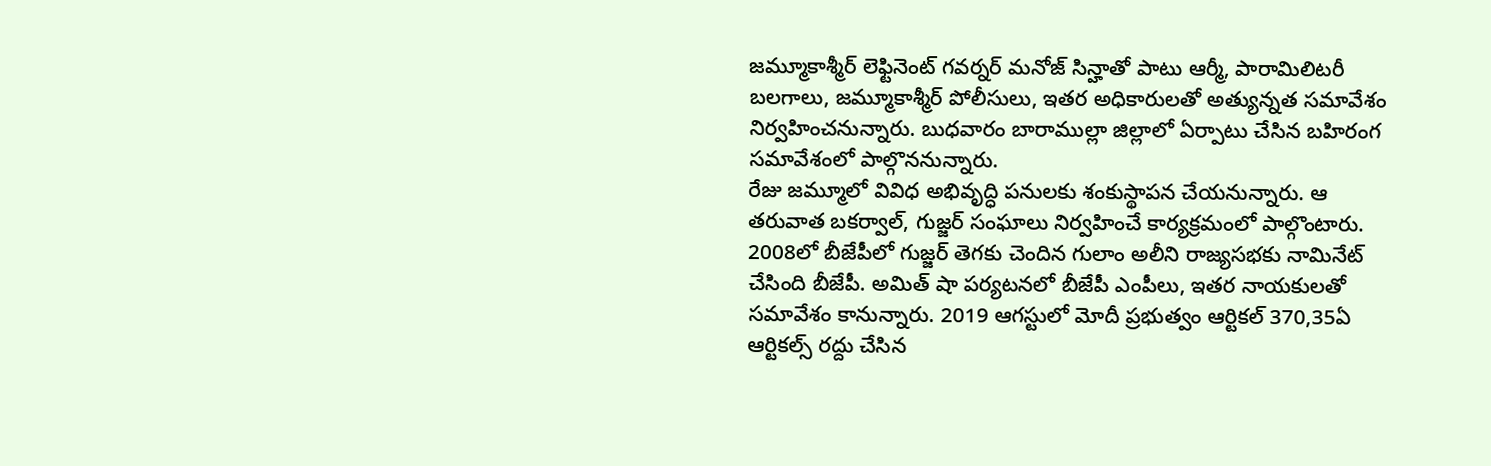జమ్మూకాశ్మీర్ లెఫ్టినెంట్ గవర్నర్ మనోజ్ సిన్హాతో పాటు ఆర్మీ, పారామిలిటరీ బలగాలు, జమ్మూకాశ్మీర్ పోలీసులు, ఇతర అధికారులతో అత్యున్నత సమావేశం నిర్వహించనున్నారు. బుధవారం బారాముల్లా జిల్లాలో ఏర్పాటు చేసిన బహిరంగ సమావేశంలో పాల్గొననున్నారు.
రేజు జమ్మూలో వివిధ అభివృద్ధి పనులకు శంకుస్థాపన చేయనున్నారు. ఆ తరువాత బకర్వాల్, గుజ్జర్ సంఘాలు నిర్వహించే కార్యక్రమంలో పాల్గొంటారు. 2008లో బీజేపీలో గుజ్జర్ తెగకు చెందిన గులాం అలీని రాజ్యసభకు నామినేట్ చేసింది బీజేపీ. అమిత్ షా పర్యటనలో బీజేపీ ఎంపీలు, ఇతర నాయకులతో సమావేశం కానున్నారు. 2019 ఆగస్టులో మోదీ ప్రభుత్వం ఆర్టికల్ 370,35ఏ ఆర్టికల్స్ రద్దు చేసిన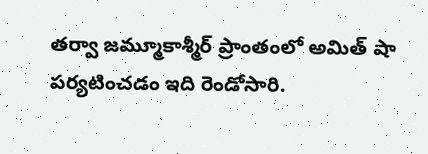తర్వా జమ్మూకాశ్మీర్ ప్రాంతంలో అమిత్ షా పర్యటించడం ఇది రెండోసారి.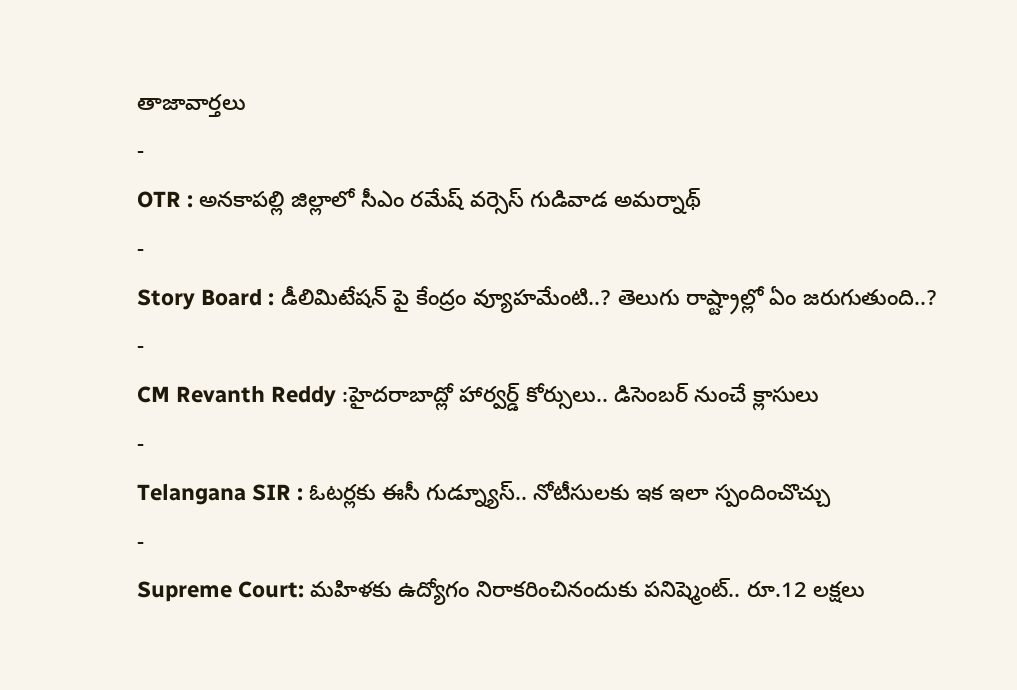తాజావార్తలు
-
OTR : అనకాపల్లి జిల్లాలో సీఎం రమేష్ వర్సెస్ గుడివాడ అమర్నాథ్
-
Story Board : డీలిమిటేషన్ పై కేంద్రం వ్యూహమేంటి..? తెలుగు రాష్ట్రాల్లో ఏం జరుగుతుంది..?
-
CM Revanth Reddy :హైదరాబాద్లో హార్వర్డ్ కోర్సులు.. డిసెంబర్ నుంచే క్లాసులు
-
Telangana SIR : ఓటర్లకు ఈసీ గుడ్న్యూస్.. నోటీసులకు ఇక ఇలా స్పందించొచ్చు
-
Supreme Court: మహిళకు ఉద్యోగం నిరాకరించినందుకు పనిష్మెంట్.. రూ.12 లక్షలు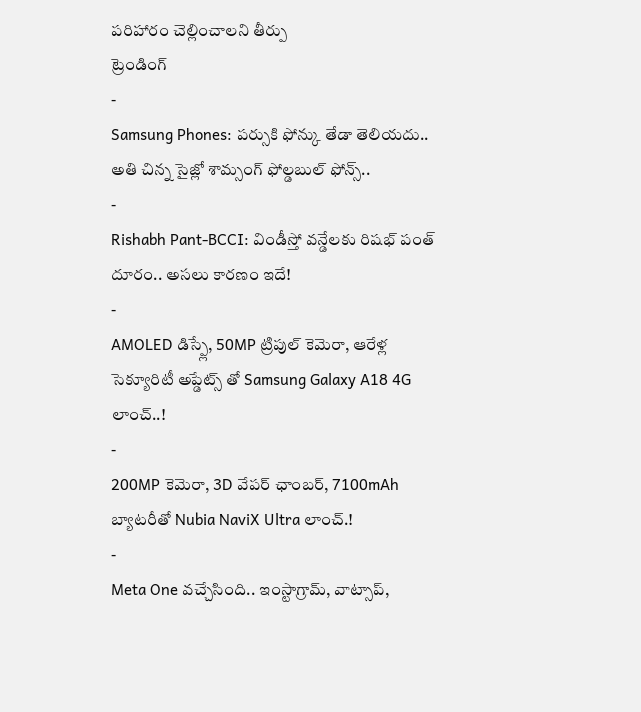పరిహారం చెల్లించాలని తీర్పు
ట్రెండింగ్
-
Samsung Phones: పర్సుకి ఫోన్కు తేడా తెలియదు.. అతి చిన్న సైజ్లో శామ్సంగ్ ఫోల్డబుల్ ఫోన్స్..
-
Rishabh Pant-BCCI: విండీస్తో వన్డేలకు రిషభ్ పంత్ దూరం.. అసలు కారణం ఇదే!
-
AMOLED డిస్ప్లే, 50MP ట్రిపుల్ కెమెరా, ఆరేళ్ల సెక్యూరిటీ అప్డేట్స్ తో Samsung Galaxy A18 4G లాంచ్..!
-
200MP కెమెరా, 3D వేపర్ ఛాంబర్, 7100mAh బ్యాటరీతో Nubia NaviX Ultra లాంచ్.!
-
Meta One వచ్చేసింది.. ఇంస్టాగ్రామ్, వాట్సాప్,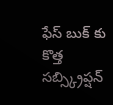ఫేస్ బుక్ కు కొత్త సబ్స్క్రిప్షన్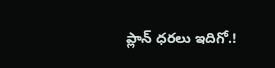ప్లాన్ ధరలు ఇదిగో.!